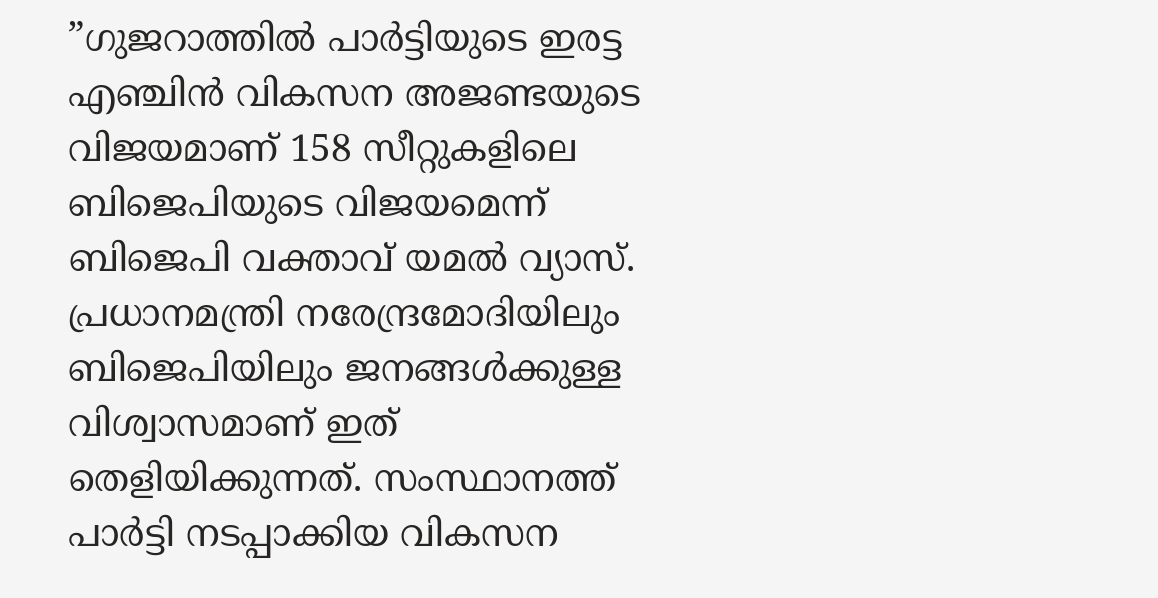”ഗുജറാത്തിൽ പാർട്ടിയുടെ ഇരട്ട എഞ്ചിൻ വികസന അജണ്ടയുടെ വിജയമാണ് 158 സീറ്റുകളിലെ ബിജെപിയുടെ വിജയമെന്ന് ബിജെപി വക്താവ് യമൽ വ്യാസ്. പ്രധാനമന്ത്രി നരേന്ദ്രമോദിയിലും ബിജെപിയിലും ജനങ്ങൾക്കുള്ള വിശ്വാസമാണ് ഇത് തെളിയിക്കുന്നത്. സംസ്ഥാനത്ത് പാർട്ടി നടപ്പാക്കിയ വികസന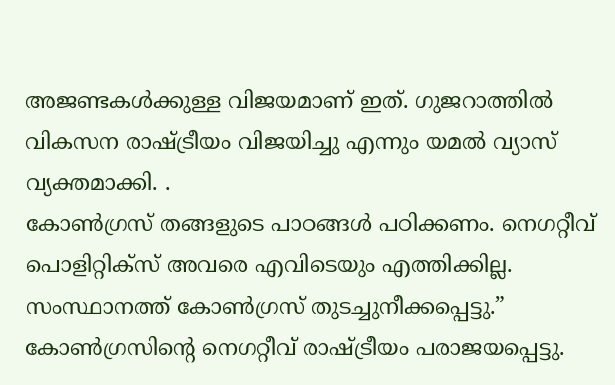അജണ്ടകൾക്കുള്ള വിജയമാണ് ഇത്. ഗുജറാത്തിൽ വികസന രാഷ്ട്രീയം വിജയിച്ചു എന്നും യമൽ വ്യാസ് വ്യക്തമാക്കി. .
കോൺഗ്രസ് തങ്ങളുടെ പാഠങ്ങൾ പഠിക്കണം. നെഗറ്റീവ് പൊളിറ്റിക്സ് അവരെ എവിടെയും എത്തിക്കില്ല. സംസ്ഥാനത്ത് കോൺഗ്രസ് തുടച്ചുനീക്കപ്പെട്ടു.” കോൺഗ്രസിന്റെ നെഗറ്റീവ് രാഷ്ട്രീയം പരാജയപ്പെട്ടു.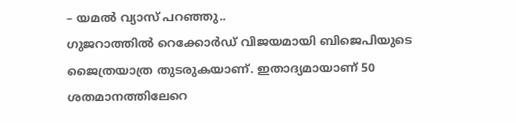– യമൽ വ്യാസ് പറഞ്ഞു..
ഗുജറാത്തിൽ റെക്കോർഡ് വിജയമായി ബിജെപിയുടെ ജൈത്രയാത്ര തുടരുകയാണ്. ഇതാദ്യമായാണ് 50 ശതമാനത്തിലേറെ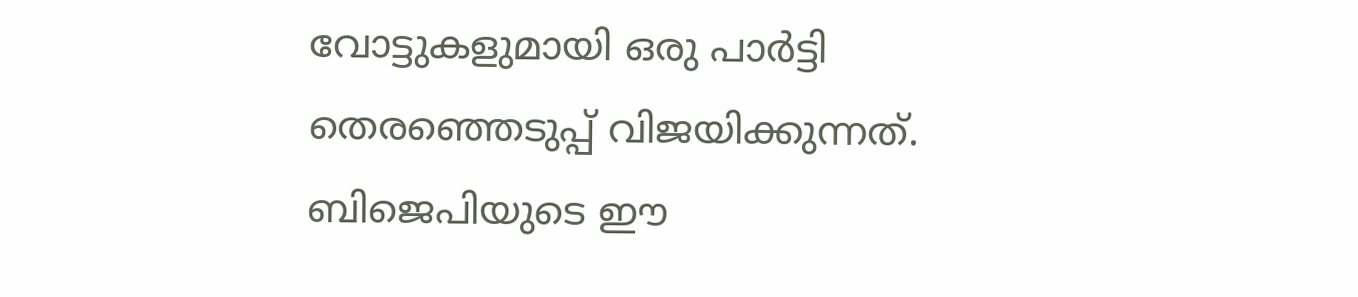വോട്ടുകളുമായി ഒരു പാർട്ടി തെരഞ്ഞെടുപ്പ് വിജയിക്കുന്നത്. ബിജെപിയുടെ ഈ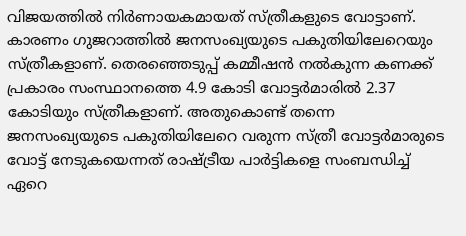വിജയത്തിൽ നിർണായകമായത് സ്ത്രീകളുടെ വോട്ടാണ്. കാരണം ഗുജറാത്തിൽ ജനസംഖ്യയുടെ പകുതിയിലേറെയും സ്ത്രീകളാണ്. തെരഞ്ഞെടുപ്പ് കമ്മീഷൻ നൽകുന്ന കണക്ക് പ്രകാരം സംസ്ഥാനത്തെ 4.9 കോടി വോട്ടർമാരിൽ 2.37 കോടിയും സ്ത്രീകളാണ്. അതുകൊണ്ട് തന്നെ ജനസംഖ്യയുടെ പകുതിയിലേറെ വരുന്ന സ്ത്രീ വോട്ടർമാരുടെ വോട്ട് നേടുകയെന്നത് രാഷ്ട്രീയ പാർട്ടികളെ സംബന്ധിച്ച് ഏറെ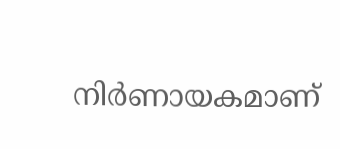നിർണായകമാണ്